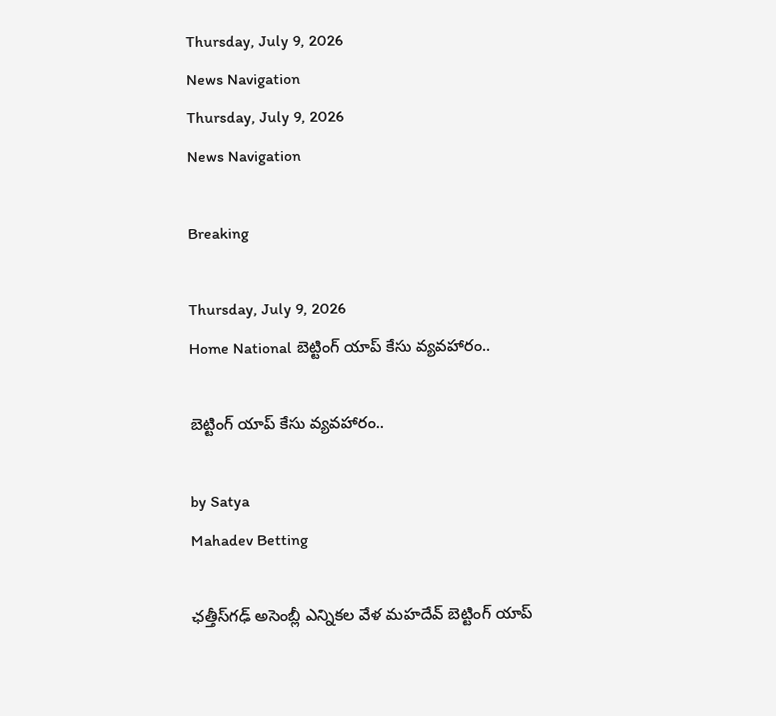Thursday, July 9, 2026
News Navigation
Thursday, July 9, 2026
News Navigation

Breaking

Thursday, July 9, 2026
Home National బెట్టింగ్‌ యాప్‌ కేసు వ్యవహారం..

బెట్టింగ్‌ యాప్‌ కేసు వ్యవహారం..

by Satya
Mahadev Betting

ఛత్తీస్‌గఢ్‌ అసెంబ్లీ ఎన్నికల వేళ మహదేవ్ బెట్టింగ్‌ యాప్‌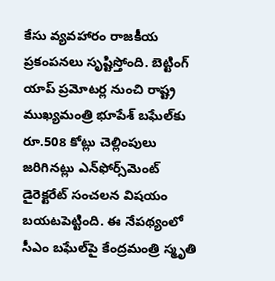కేసు వ్యవహారం రాజకీయ ప్రకంపనలు సృష్టిస్తోంది. బెట్టింగ్‌ యాప్‌ ప్రమోటర్ల నుంచి రాష్ట్ర ముఖ్యమంత్రి భూపేశ్‌ బఘేల్‌కు రూ.508 కోట్లు చెల్లింపులు జరిగినట్లు ఎన్‌ఫోర్స్‌మెంట్‌ డైరెక్టరేట్‌ సంచలన విషయం బయటపెట్టింది. ఈ నేపథ్యంలో సీఎం బఘేల్‌పై కేంద్రమంత్రి స్మృతి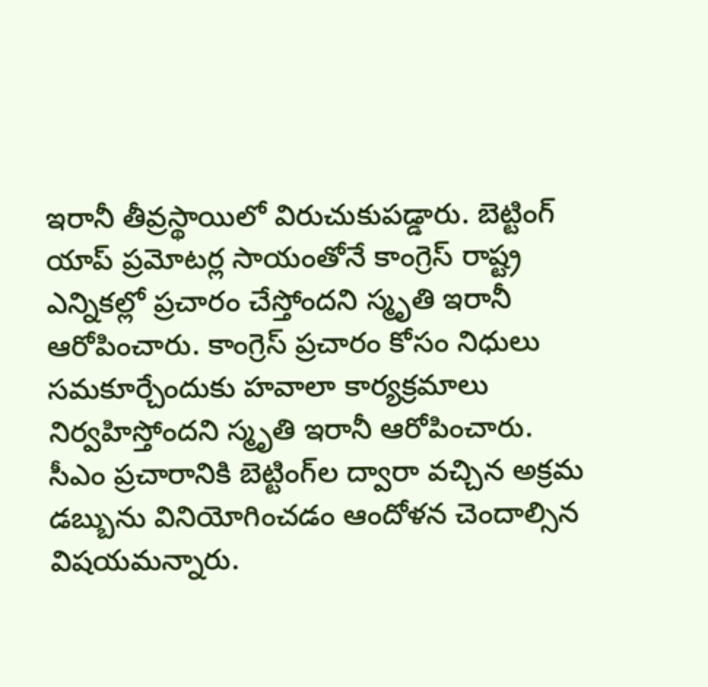ఇరానీ తీవ్రస్థాయిలో విరుచుకుపడ్డారు. బెట్టింగ్‌ యాప్‌ ప్రమోటర్ల సాయంతోనే కాంగ్రెస్‌ రాష్ట్ర ఎన్నికల్లో ప్రచారం చేస్తోందని స్మృతి ఇరానీ ఆరోపించారు. కాంగ్రెస్‌ ప్రచారం కోసం నిధులు సమకూర్చేందుకు హవాలా కార్యక్రమాలు నిర్వహిస్తోందని స్మృతి ఇరానీ ఆరోపించారు. సీఎం ప్రచారానికి బెట్టింగ్‌ల ద్వారా వచ్చిన అక్రమ డబ్బును వినియోగించడం ఆందోళన చెందాల్సిన విషయమన్నారు.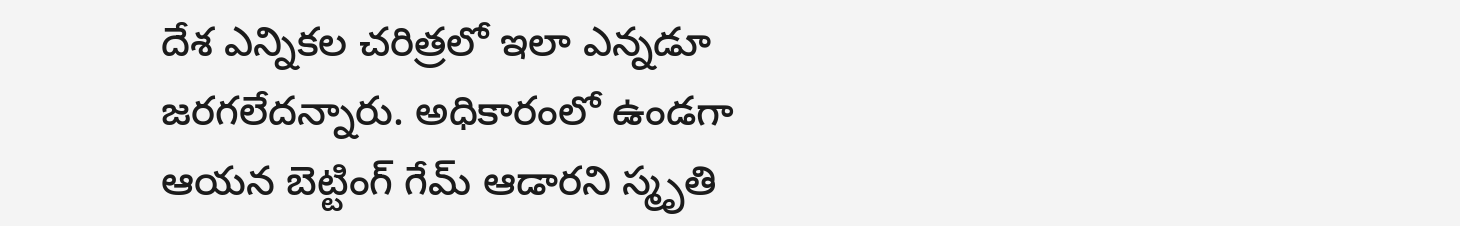దేశ ఎన్నికల చరిత్రలో ఇలా ఎన్నడూ జరగలేదన్నారు. అధికారంలో ఉండగా ఆయన బెట్టింగ్‌ గేమ్‌ ఆడారని స్మృతి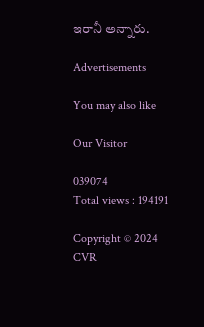ఇరానీ అన్నారు.

Advertisements

You may also like

Our Visitor

039074
Total views : 194191

Copyright © 2024 CVR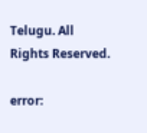Telugu. All Rights Reserved.

error: